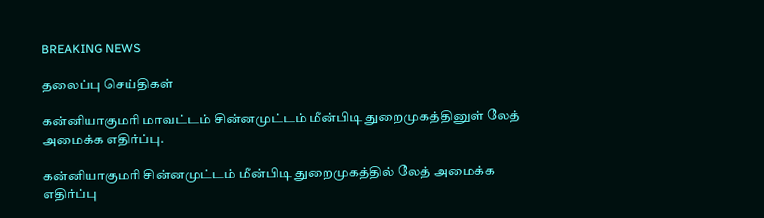BREAKING NEWS

தலைப்பு செய்திகள்

கன்னியாகுமரி மாவட்டம் சின்னமுட்டம் மீன்பிடி துறைமுகத்தினுள் லேத் அமைக்க எதிர்ப்பு.

கன்னியாகுமரி சின்னமுட்டம் மீன்பிடி துறைமுகத்தில் லேத் அமைக்க எதிர்ப்பு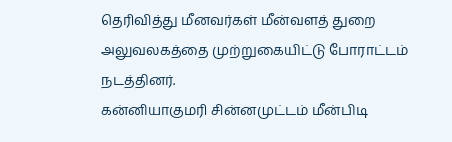தெரிவித்து மீனவர்கள் மீன்வளத் துறை அலுவலகத்தை முற்றுகையிட்டு போராட்டம் நடத்தினர்.
கன்னியாகுமரி சின்னமுட்டம் மீன்பிடி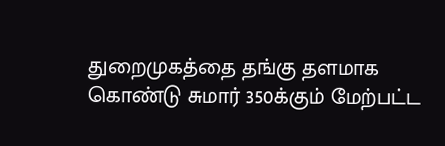துறைமுகத்தை தங்கு தளமாக கொண்டு சுமார் 350க்கும் மேற்பட்ட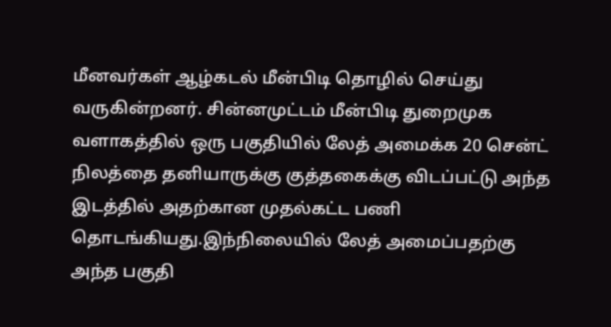மீனவர்கள் ஆழ்கடல் மீன்பிடி தொழில் செய்து வருகின்றனர். சின்னமுட்டம் மீன்பிடி துறைமுக வளாகத்தில் ஒரு பகுதியில் லேத் அமைக்க 20 சென்ட் நிலத்தை தனியாருக்கு குத்தகைக்கு விடப்பட்டு அந்த இடத்தில் அதற்கான முதல்கட்ட பணி தொடங்கியது.இந்நிலையில் லேத் அமைப்பதற்கு அந்த பகுதி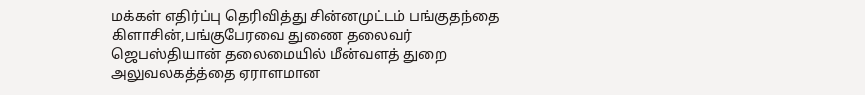மக்கள் எதிர்ப்பு தெரிவித்து சின்னமுட்டம் பங்குதந்தை கிளாசின்,பங்குபேரவை துணை தலைவர் ஜெபஸ்தியான் தலைமையில் மீன்வளத் துறை அலுவலகத்த்தை ஏராளமான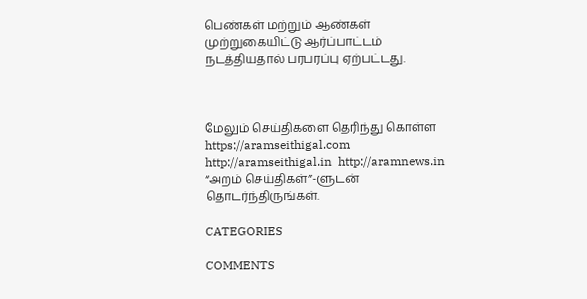பெண்கள் மற்றும் ஆண்கள் முற்றுகையிட்டு ஆர்ப்பாட்டம் நடத்தியதால் பரபரப்பு ஏற்பட்டது.



மேலும் செய்திகளை தெரிந்து கொள்ள https://aramseithigal.com  http://aramseithigal.in  http://aramnews.in “அறம் செய்திகள்”-ளுடன் தொடர்ந்திருங்கள்.

CATEGORIES

COMMENTS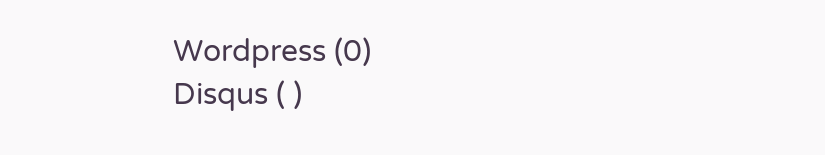Wordpress (0)
Disqus ( )